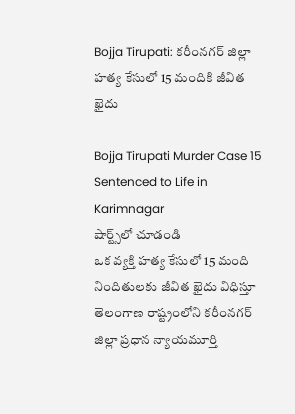Bojja Tirupati: కరీంనగర్‌ జిల్లా హత్య కేసులో 15 మందికి జీవిత ఖైదు

Bojja Tirupati Murder Case 15 Sentenced to Life in Karimnagar
షార్ట్స్‌లో చూడండి
ఒక వ్యక్తి హత్య కేసులో 15 మంది నిందితులకు జీవిత ఖైదు విధిస్తూ తెలంగాణ రాష్ట్రంలోని కరీంనగర్ జిల్లా ప్రధాన న్యాయమూర్తి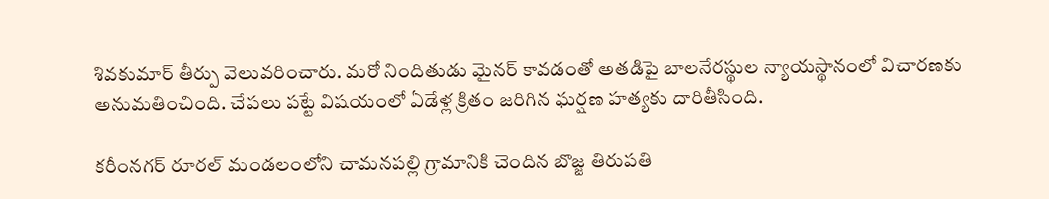శివకుమార్ తీర్పు వెలువరించారు. మరో నిందితుడు మైనర్ కావడంతో అతడిపై బాలనేరస్థుల న్యాయస్థానంలో విచారణకు అనుమతించింది. చేపలు పట్టే విషయంలో ఏడేళ్ల క్రితం జరిగిన ఘర్షణ హత్యకు దారితీసింది.

కరీంనగర్ రూరల్ మండలంలోని చామనపల్లి గ్రామానికి చెందిన బొజ్జ తిరుపతి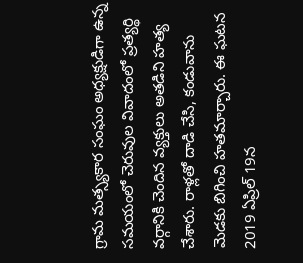గ్రామ మత్స్యకార సంఘం అధ్యక్షుడిగా ఉన్న సమయంలో చెరువుల వివాదంలో ప్రత్యర్థి వర్గానికి చెందిన వ్యక్తులు అతడిని హత్య చేశారు. రాళ్లతో దాడి చేసి, కండువాను మెడకు బిగించి హతమార్చారు. ఈ ఘటన 2019 ఏప్రిల్ 19న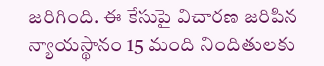జరిగింది. ఈ కేసుపై విచారణ జరిపిన న్యాయస్థానం 15 మంది నిందితులకు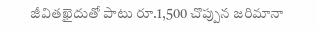జీవితఖైదుతో పాటు రూ.1,500 చొప్పున జరిమానా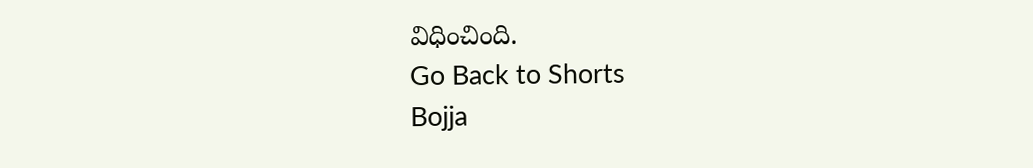విధించింది.
Go Back to Shorts
Bojja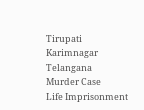Tirupati
Karimnagar
Telangana
Murder Case
Life Imprisonment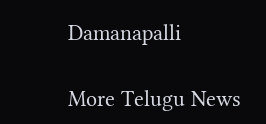Damanapalli

More Telugu News